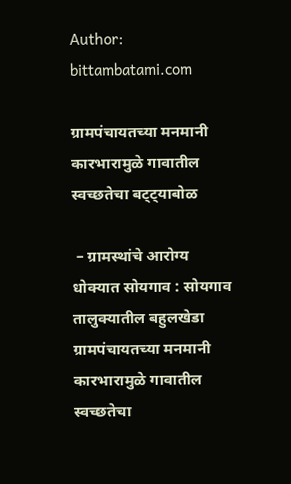Author: bittambatami.com

ग्रामपंचायतच्या मनमानी कारभारामुळे गावातील स्वच्छतेचा बट्ट्याबोळ

 – ग्रामस्थांचे आरोग्य धोक्यात सोयगाव : सोयगाव तालुक्यातील बहुलखेडा ग्रामपंचायतच्या मनमानी कारभारामुळे गावातील स्वच्छतेचा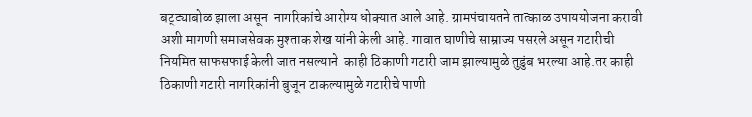बट्ट्याबोळ झाला असून  नागरिकांचे आरोग्य धोक्यात आले आहे. ग्रामपंचायतने तात्काळ उपाययोजना करावी अशी मागणी समाजसेवक मुश्ताक शेख यांनी केली आहे. गावात घाणीचे साम्राज्य पसरले असून गटारीची नियमित साफसफाई केली जात नसल्याने  काही ठिकाणी गटारी जाम झाल्यामुळे तुडुंब भरल्या आहे.तर काही ठिकाणी गटारी नागरिकांनी बुजून टाकल्यामुळे गटारीचे पाणी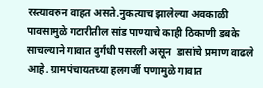रस्त्यावरुन वाहत असते.नुकत्याच झालेल्या अवकाळी पावसामुळे गटारीतील सांड पाण्याचे काही ठिकाणी डबके साचल्याने गावात दुर्गंधी पसरली असून  डासांचे प्रमाण वाढले आहे. ग्रामपंचायतच्या हलगर्जी पणामुळे गावात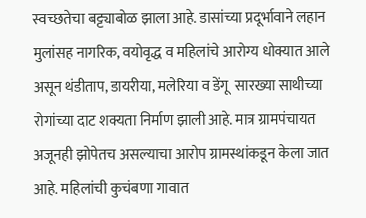स्वच्छतेचा बट्ट्याबोळ झाला आहे. डासांच्या प्रदूर्भावाने लहान मुलांसह नागरिक, वयोवृद्ध व महिलांचे आरोग्य धोक्यात आले असून थंडीताप, डायरीया, मलेरिया व डेंगू  सारख्या साथीच्या रोगांच्या दाट शक्यता निर्माण झाली आहे. मात्र ग्रामपंचायत अजूनही झोपेतच असल्याचा आरोप ग्रामस्थांकडून केला जात आहे. महिलांची कुचंबणा गावात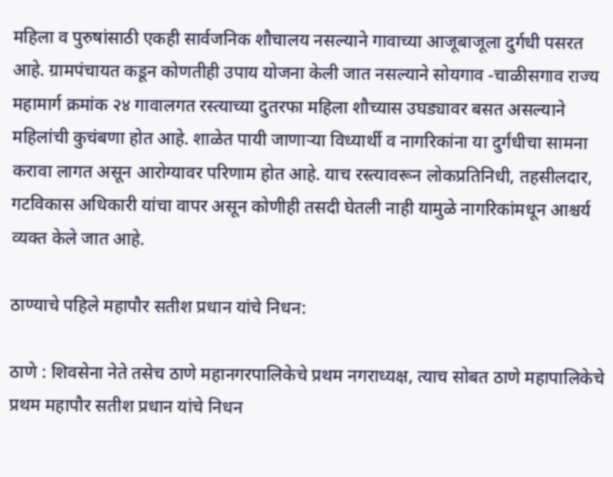महिला व पुरुषांसाठी एकही सार्वजनिक शौचालय नसल्याने गावाच्या आजूबाजूला दुर्गधी पसरत आहे. ग्रामपंचायत कडून कोणतीही उपाय योजना केली जात नसल्याने सोयगाव -चाळीसगाव राज्य महामार्ग क्रमांक २४ गावालगत रस्त्याच्या दुतरफा महिला शौच्यास उघड्यावर बसत असल्याने महिलांची कुचंबणा होत आहे. शाळेत पायी जाणाऱ्या विध्यार्थी व नागरिकांना या दुर्गंधीचा सामना करावा लागत असून आरोग्यावर परिणाम होत आहे. याच रस्त्यावरून लोकप्रतिनिधी, तहसीलदार, गटविकास अधिकारी यांचा वापर असून कोणीही तसदी घेतली नाही यामुळे नागरिकांमधून आश्चर्य व्यक्त केले जात आहे.

ठाण्याचे पहिले महापौर सतीश प्रधान यांचे निधन:

ठाणे : शिवसेना नेते तसेच ठाणे महानगरपालिकेचे प्रथम नगराध्यक्ष, त्याच सोबत ठाणे महापालिकेचे प्रथम महापौर सतीश प्रधान यांचे निधन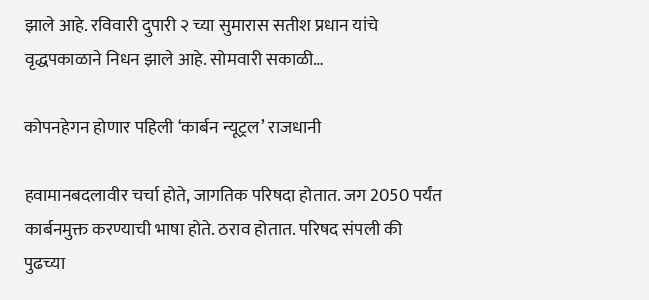झाले आहे. रविवारी दुपारी २ च्या सुमारास सतीश प्रधान यांचे वृद्धपकाळाने निधन झाले आहे. सोमवारी सकाळी…

कोपनहेगन होणार पहिली ‌‘कार्बन न्यूट्रल‌’ राजधानी

हवामानबदलावीर चर्चा होते, जागतिक परिषदा होतात. जग 2050 पर्यंत कार्बनमुक्त करण्याची भाषा होते. ठराव होतात. परिषद संपली की पुढच्या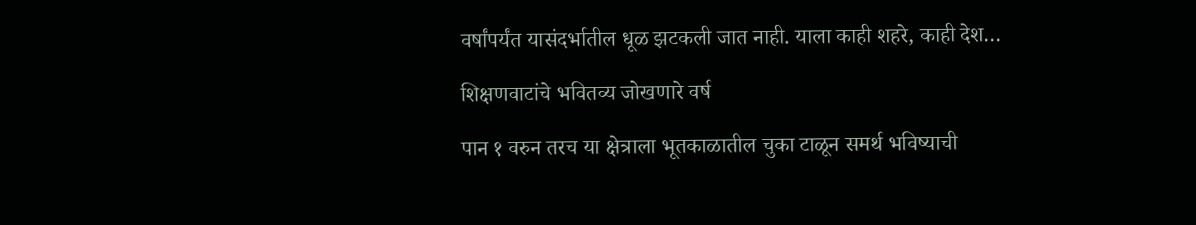वर्षांपर्यंत यासंदर्भातील धूळ झटकली जात नाही. याला काही शहरे, काही देश…

शिक्षणवाटांचे भवितव्य जोखणारे वर्ष

पान १ वरुन तरच या क्षेत्राला भूतकाळातील चुका टाळून समर्थ भविष्याची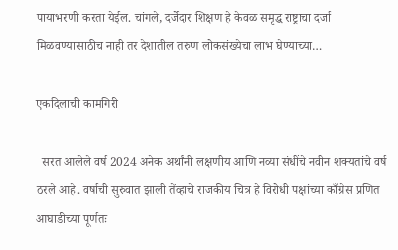पायाभरणी करता येईल. चांगले, दर्जेदार शिक्षण हे केवळ समृद्ध राष्ट्राचा दर्जा मिळवण्यासाठीच नाही तर देशातील तरुण लोकसंख्येचा लाभ घेण्याच्या…

एकदिलाची कामगिरी

  सरत आलेले वर्ष 2024 अनेक अर्थांनी लक्षणीय आणि नव्या संधींचे नवीन शक्यतांचे वर्ष ठरले आहे. वर्षाची सुरुवात झाली तेंव्हाचे राजकीय चित्र हे विरोधी पक्षांच्या काँग्रेस प्रणित आघाडीच्या पूर्णतः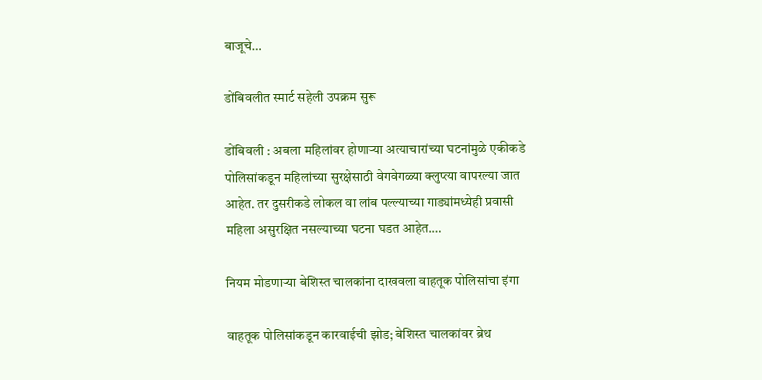बाजूचे…

डोंबिवलीत स्मार्ट सहेली उपक्रम सुरू

डोंबिवली : अबला महिलांवर होणाऱ्या अत्याचारांच्या घटनांमुळे एकीकडे पोलिसांकडून महिलांच्या सुरक्षेसाठी वेगवेगळ्या क्लुप्त्या वापरल्या जात आहेत. तर दुसरीकडे लोकल वा लांब पल्ल्याच्या गाड्यांमध्येही प्रवासी महिला असुरक्षित नसल्याच्या घटना घडत आहेत.…

नियम मोडणाऱ्या बेशिस्त चालकांना दाखवला वाहतूक पोलिसांचा इंगा

वाहतूक पोलिसांकडून कारवाईची झोड; बेशिस्त चालकांवर ब्रेथ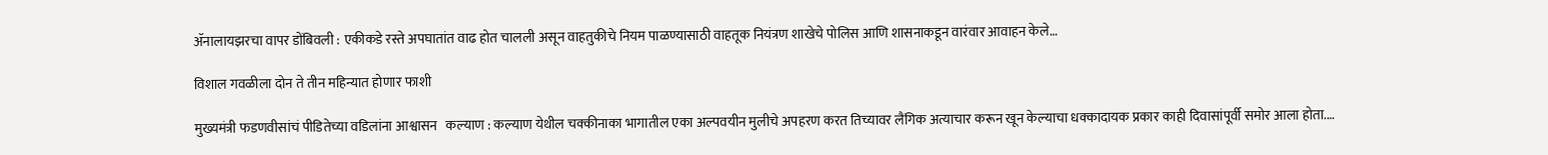ॲनालायझरचा वापर डोंबिवली : एकीकडे रस्ते अपघातांत वाढ होत चालली असून वाहतुकीचे नियम पाळण्यासाठी वाहतूक नियंत्रण शाखेचे पोलिस आणि शासनाकडून वारंवार आवाहन केले…

विशाल गवळीला दोन ते तीन महिन्यात होणार फाशी

मुख्यमंत्री फडणवीसांचं पीडितेच्या वडिलांना आश्वासन   कल्याण : कल्याण येथील चक्कीनाका भागातील एका अल्पवयीन मुलीचे अपहरण करत तिच्यावर लैंगिक अत्याचार करून खून केल्याचा धक्कादायक प्रकार काही दिवासांपूर्वी समोर आला होता.…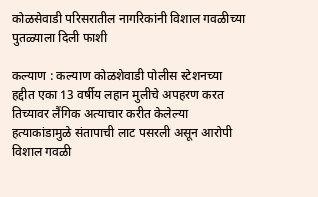कोळसेवाडी परिसरातील नागरिकांनी विशाल गवळीच्या पुतळ्याला दिली फाशी

कल्याण : कल्याण कोळशेवाडी पोलीस स्टेशनच्या हद्दीत एका 13 वर्षीय लहान मुलीचे अपहरण करत तिच्यावर लैंगिक अत्याचार करीत केलेल्या हत्याकांडामुळे संतापाची लाट पसरली असून आरोपी विशाल गवळी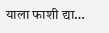याला फाशी द्या…